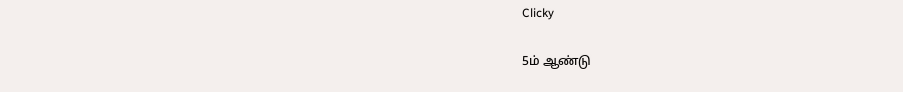Clicky

5ம் ஆண்டு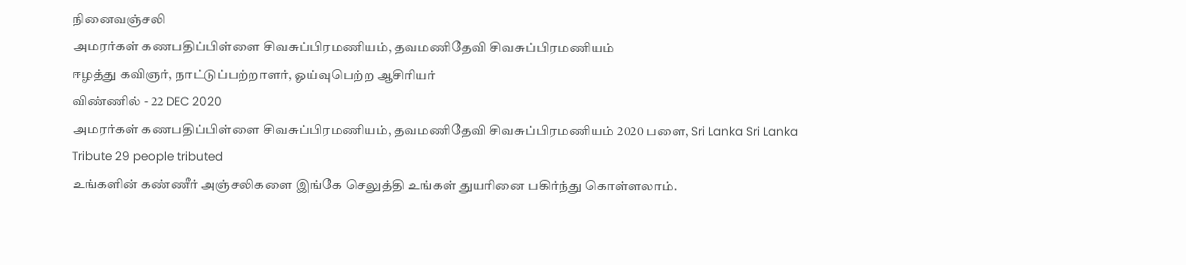நினைவஞ்சலி
அமரர்கள் கணபதிப்பிள்ளை சிவசுப்பிரமணியம், தவமணிதேவி சிவசுப்பிரமணியம்
ஈழத்து கவிஞர், நாட்டுப்பற்றாளர், ஓய்வுபெற்ற ஆசிரியர்
விண்ணில் - 22 DEC 2020
அமரர்கள் கணபதிப்பிள்ளை சிவசுப்பிரமணியம், தவமணிதேவி சிவசுப்பிரமணியம் 2020 பளை, Sri Lanka Sri Lanka
Tribute 29 people tributed
உங்களின் கண்ணீர் அஞ்சலிகளை இங்கே செலுத்தி உங்கள் துயரினை பகிர்ந்து கொள்ளலாம்.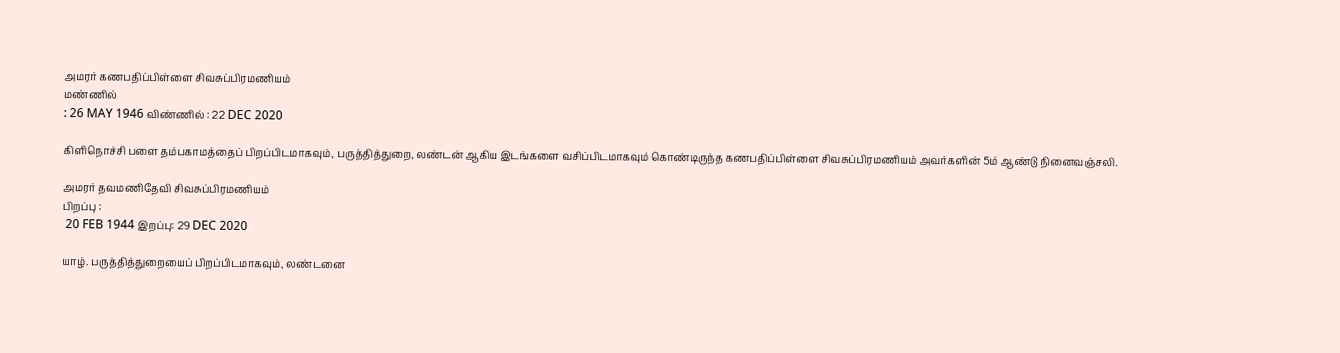அமரர் கணபதிப்பிள்ளை சிவசுப்பிரமணியம்
மண்ணில்
: 26 MAY 1946 விண்ணில் : 22 DEC 2020

கிளிநொச்சி பளை தம்பகாமத்தைப் பிறப்பிடமாகவும், பருத்தித்துறை, லண்டன் ஆகிய இடங்களை வசிப்பிடமாகவும் கொண்டிருந்த கணபதிப்பிள்ளை சிவசுப்பிரமணியம் அவர்களின் 5ம் ஆண்டு நினைவஞ்சலி.

அமரர் தவமணிதேவி சிவசுப்பிரமணியம்
பிறப்பு :
 20 FEB 1944 இறப்பு: 29 DEC 2020

யாழ். பருத்தித்துறையைப் பிறப்பிடமாகவும், லண்டனை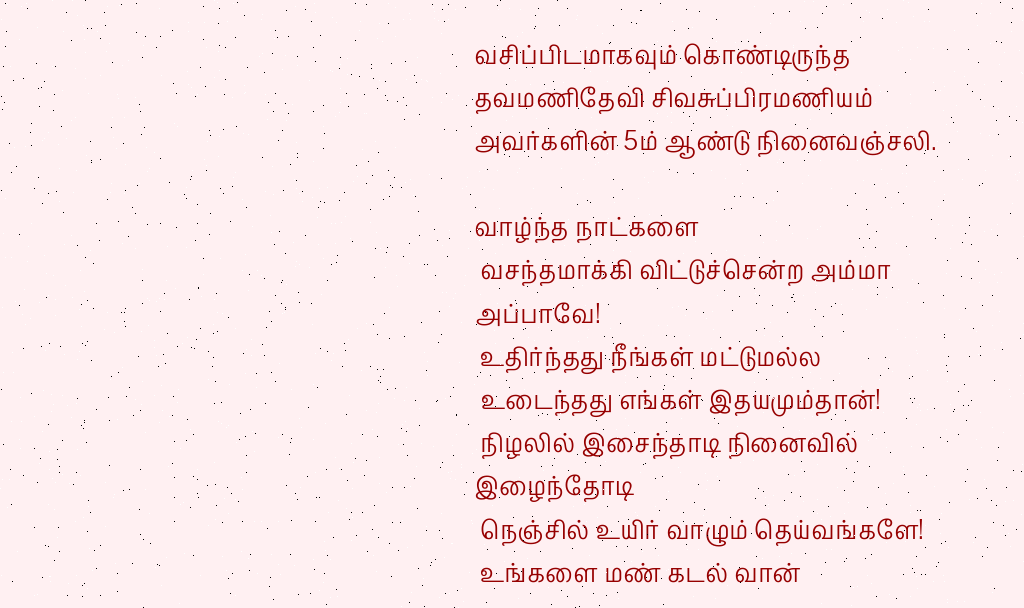வசிப்பிடமாகவும் கொண்டிருந்த தவமணிதேவி சிவசுப்பிரமணியம் அவர்களின் 5ம் ஆண்டு நினைவஞ்சலி.

வாழ்ந்த நாட்களை
 வசந்தமாக்கி விட்டுச்சென்ற அம்மா அப்பாவே!
 உதிர்ந்தது நீங்கள் மட்டுமல்ல
 உடைந்தது எங்கள் இதயமும்தான்!
 நிழலில் இசைந்தாடி நினைவில் இழைந்தோடி
 நெஞ்சில் உயிர் வாழும் தெய்வங்களே!
 உங்களை மண் கடல் வான்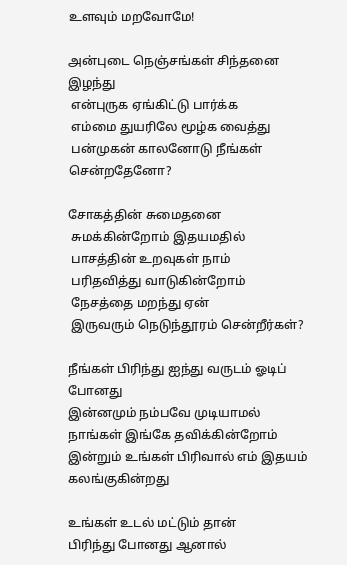உளவும் மறவோமே!

அன்புடை நெஞ்சங்கள் சிந்தனை இழந்து
 என்புருக ஏங்கிட்டு பார்க்க
 எம்மை துயரிலே மூழ்க வைத்து
 பன்முகன் காலனோடு நீங்கள் சென்றதேனோ?

சோகத்தின் சுமைதனை
 சுமக்கின்றோம் இதயமதில்
 பாசத்தின் உறவுகள் நாம்
 பரிதவித்து வாடுகின்றோம்
 நேசத்தை மறந்து ஏன்
 இருவரும் நெடுந்தூரம் சென்றீர்கள்?

நீங்கள் பிரிந்து ஐந்து வருடம் ஓடிப் போனது
இன்னமும் நம்பவே முடியாமல்
நாங்கள் இங்கே தவிக்கின்றோம்
இன்றும் உங்கள் பிரிவால் எம் இதயம் கலங்குகின்றது

உங்கள் உடல் மட்டும் தான்
பிரிந்து போனது ஆனால்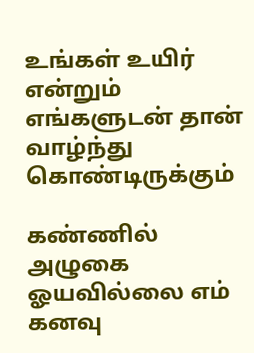உங்கள் உயிர் என்றும் எங்களுடன் தான்
வாழ்ந்து கொண்டிருக்கும்

கண்ணில் அழுகை ஓயவில்லை எம்
கனவு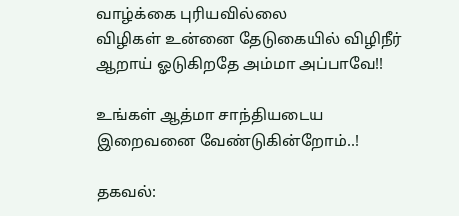வாழ்க்கை புரியவில்லை
விழிகள் உன்னை தேடுகையில் விழிநீர்
ஆறாய் ஓடுகிறதே அம்மா அப்பாவே!!

உங்கள் ஆத்மா சாந்தியடைய
இறைவனை வேண்டுகின்றோம்..!

தகவல்: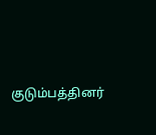குடும்பத்தினர்